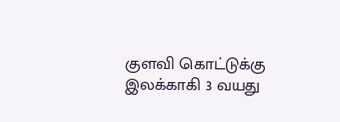குளவி கொட்டுக்கு இலக்காகி 3 வயது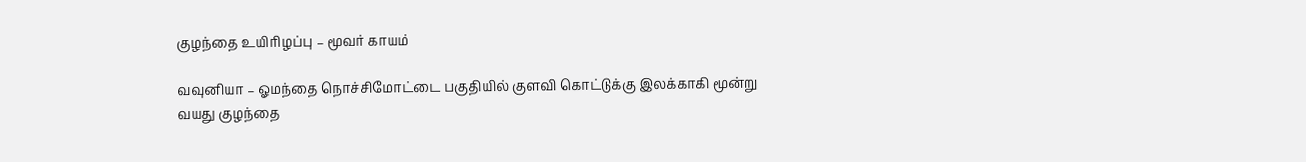குழந்தை உயிரிழப்பு – மூவர் காயம்

வவுனியா – ஓமந்தை நொச்சிமோட்டை பகுதியில் குளவி கொட்டுக்கு இலக்காகி மூன்று வயது குழந்தை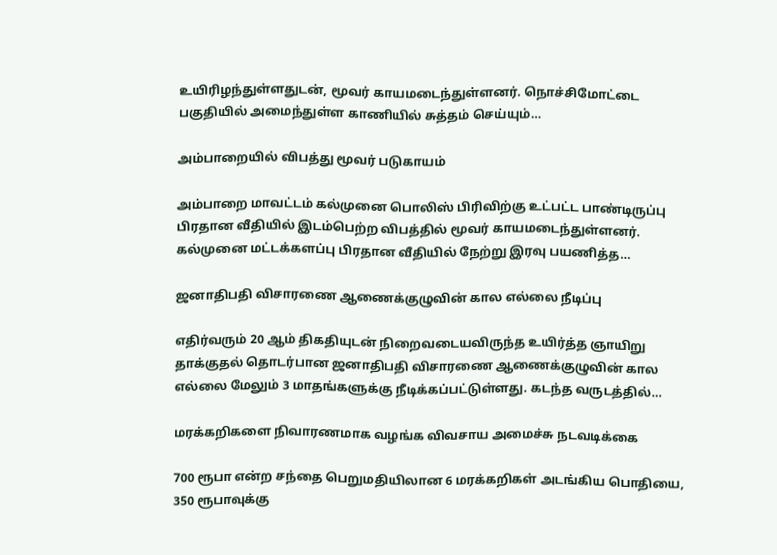உயிரிழந்துள்ளதுடன், மூவர் காயமடைந்துள்ளனர். நொச்சிமோட்டை பகுதியில் அமைந்துள்ள காணியில் சுத்தம் செய்யும்…

அம்பாறையில் விபத்து மூவர் படுகாயம்

அம்பாறை மாவட்டம் கல்முனை பொலிஸ் பிரிவிற்கு உட்பட்ட பாண்டிருப்பு பிரதான வீதியில் இடம்பெற்ற விபத்தில் மூவர் காயமடைந்துள்ளனர். கல்முனை மட்டக்களப்பு பிரதான வீதியில் நேற்று இரவு பயணித்த…

ஜனாதிபதி விசாரணை ஆணைக்குழுவின் கால எல்லை நீடிப்பு

எதிர்வரும் 20 ஆம் திகதியுடன் நிறைவடையவிருந்த உயிர்த்த ஞாயிறு தாக்குதல் தொடர்பான ஜனாதிபதி விசாரணை ஆணைக்குழுவின் கால எல்லை மேலும் 3 மாதங்களுக்கு நீடிக்கப்பட்டுள்ளது. கடந்த வருடத்தில்…

மரக்கறிகளை நிவாரணமாக வழங்க விவசாய அமைச்சு நடவடிக்கை

700 ரூபா என்ற சந்தை பெறுமதியிலான 6 மரக்கறிகள் அடங்கிய பொதியை, 350 ரூபாவுக்கு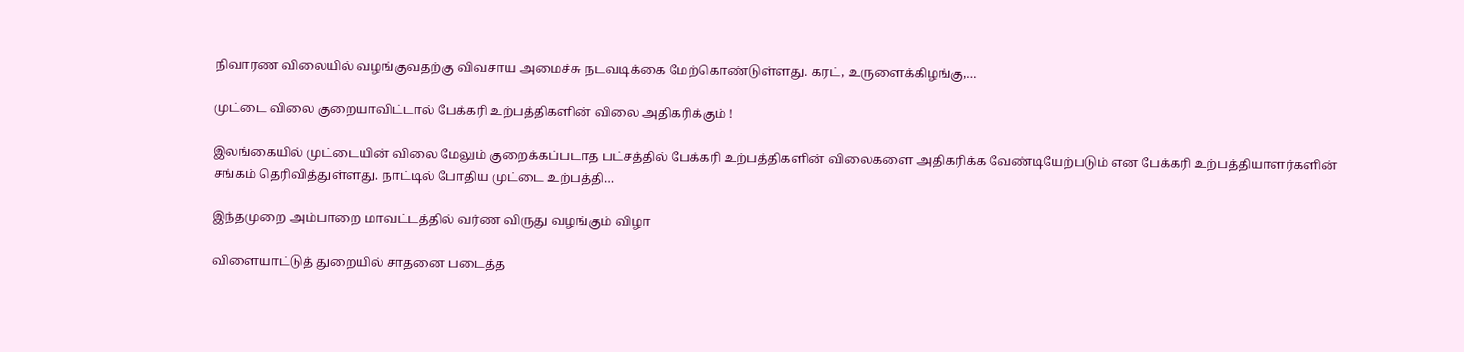நிவாரண விலையில் வழங்குவதற்கு விவசாய அமைச்சு நடவடிக்கை மேற்கொண்டுள்ளது. கரட், உருளைக்கிழங்கு,…

முட்டை விலை குறையாவிட்டால் பேக்கரி உற்பத்திகளின் விலை அதிகரிக்கும் !

இலங்கையில் முட்டையின் விலை மேலும் குறைக்கப்படாத பட்சத்தில் பேக்கரி உற்பத்திகளின் விலைகளை அதிகரிக்க வேண்டியேற்படும் என பேக்கரி உற்பத்தியாளர்களின் சங்கம் தெரிவித்துள்ளது. நாட்டில் போதிய முட்டை உற்பத்தி…

இந்தமுறை அம்பாறை மாவட்டத்தில் வர்ண விருது வழங்கும் விழா

விளையாட்டுத் துறையில் சாதனை படைத்த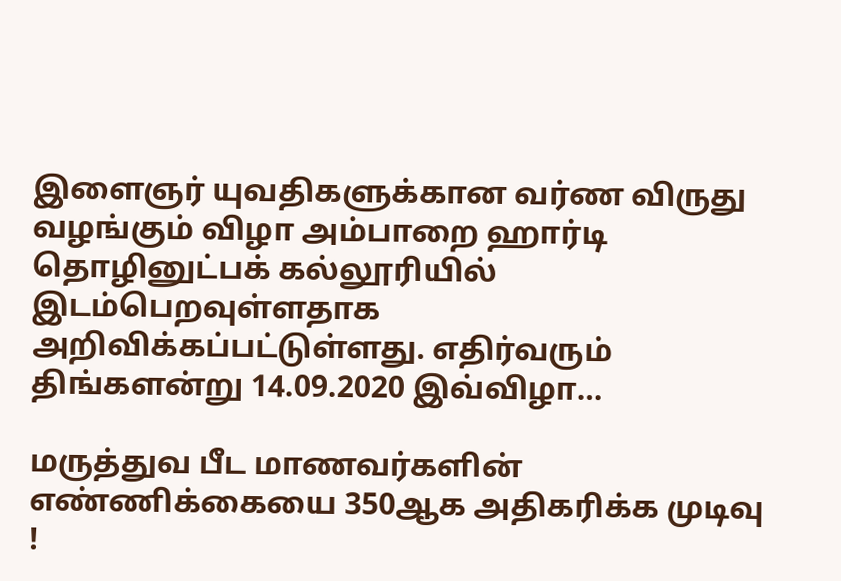இளைஞர் யுவதிகளுக்கான வர்ண விருது வழங்கும் விழா அம்பாறை ஹார்டி தொழினுட்பக் கல்லூரியில் இடம்பெறவுள்ளதாக அறிவிக்கப்பட்டுள்ளது. எதிர்வரும் திங்களன்று 14.09.2020 இவ்விழா…

மருத்துவ பீட மாணவர்களின் எண்ணிக்கையை 350ஆக அதிகரிக்க முடிவு !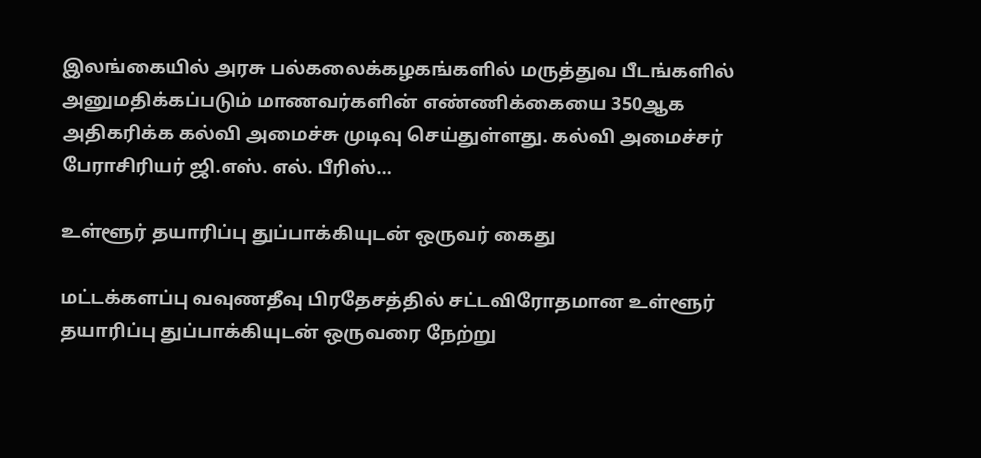இலங்கையில் அரசு பல்கலைக்கழகங்களில் மருத்துவ பீடங்களில் அனுமதிக்கப்படும் மாணவர்களின் எண்ணிக்கையை 350ஆக அதிகரிக்க கல்வி அமைச்சு முடிவு செய்துள்ளது. கல்வி அமைச்சர் பேராசிரியர் ஜி.எஸ். எல். பீரிஸ்…

உள்ளூர் தயாரிப்பு துப்பாக்கியுடன் ஒருவர் கைது

மட்டக்களப்பு வவுணதீவு பிரதேசத்தில் சட்டவிரோதமான உள்ளூர் தயாரிப்பு துப்பாக்கியுடன் ஒருவரை நேற்று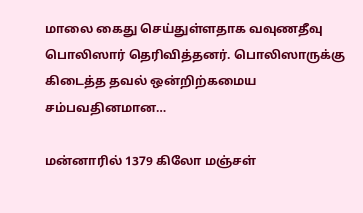மாலை கைது செய்துள்ளதாக வவுணதீவு பொலிஸார் தெரிவித்தனர். பொலிஸாருக்கு கிடைத்த தவல் ஒன்றிற்கமைய சம்பவதினமான…

மன்னாரில் 1379 கிலோ மஞ்சள்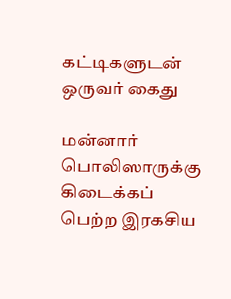கட்டிகளுடன் ஒருவர் கைது

மன்னார் பொலிஸாருக்கு கிடைக்கப் பெற்ற இரகசிய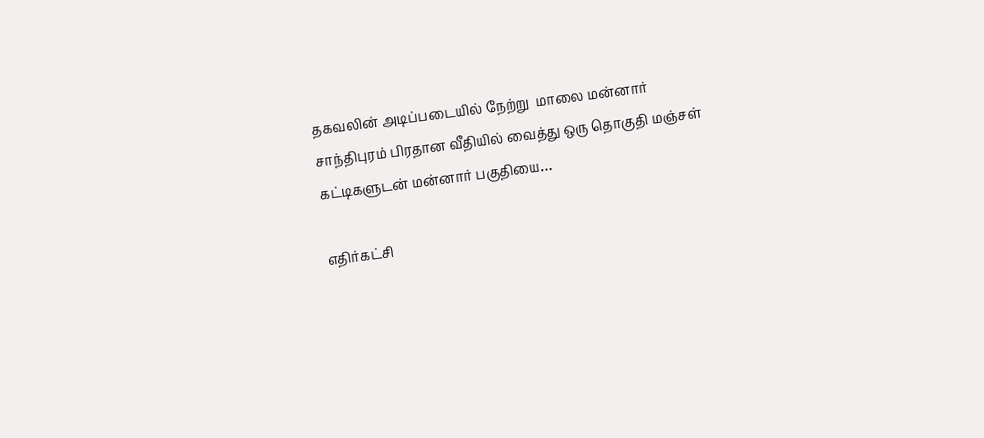தகவலின் அடிப்படையில் நேற்று  மாலை மன்னார் சாந்திபுரம் பிரதான வீதியில் வைத்து ஒரு தொகுதி மஞ்சள் கட்டிகளுடன் மன்னார் பகுதியை…

எதிர்கட்சி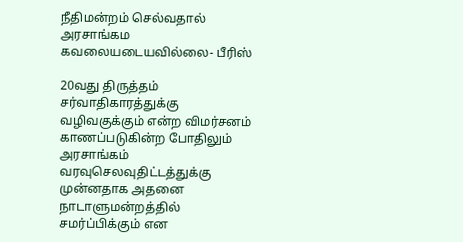நீதிமன்றம் செல்வதால் அரசாங்கம கவலையடையவில்லை- பீரிஸ்

20வது திருத்தம் சர்வாதிகாரத்துக்கு வழிவகுக்கும் என்ற விமர்சனம் காணப்படுகின்ற போதிலும் அரசாங்கம் வரவுசெலவுதிட்டத்துக்கு முன்னதாக அதனை நாடாளுமன்றத்தில் சமர்ப்பிக்கும் என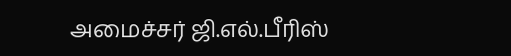அமைச்சர் ஜி.எல்.பீரிஸ்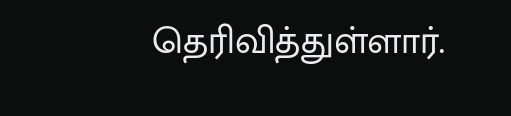தெரிவித்துள்ளார்.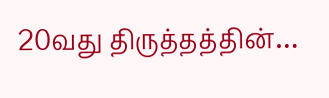20வது திருத்தத்தின்…